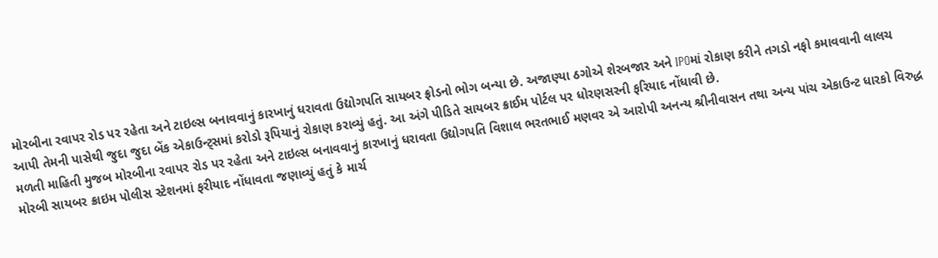મોરબીના રવાપર રોડ પર રહેતા અને ટાઇલ્સ બનાવવાનું કારખાનું ધરાવતા ઉદ્યોગપતિ સાયબર ફ્રોડનો ભોગ બન્યા છે. અજાણ્યા ઠગોએ શેરબજાર અને IPOમાં રોકાણ કરીને તગડો નફો કમાવવાની લાલચ આપી તેમની પાસેથી જુદા જુદા બેંક એકાઉન્ટ્સમાં કરોડો રૂપિયાનું રોકાણ કરાવ્યું હતું. આ અંગે પીડિતે સાયબર ક્રાઈમ પોર્ટલ પર ધોરણસરની ફરિયાદ નોંધાવી છે.
મળતી માહિતી મુજબ મોરબીના રવાપર રોડ પર રહેતા અને ટાઇલ્સ બનાવવાનું કારખાનું ધરાવતા ઉદ્યોગપતિ વિશાલ ભરતભાઈ મણવર એ આરોપી અનન્ય શ્રીનીવાસન તથા અન્ય પાંચ એકાઉન્ટ ધારકો વિરુદ્ધ મોરબી સાયબર ક્રાઇમ પોલીસ સ્ટેશનમાં ફરીયાદ નોંધાવતા જણાવ્યું હતું કે માર્ચ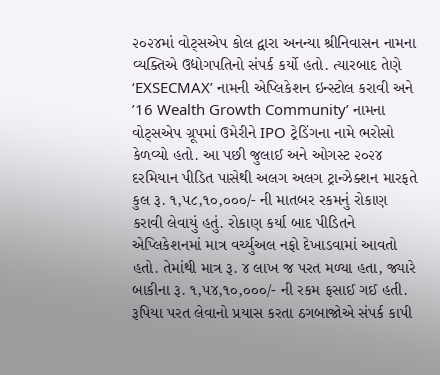૨૦૨૪માં વોટ્સએપ કોલ દ્વારા અનન્યા શ્રીનિવાસન નામના વ્યક્તિએ ઉદ્યોગપતિનો સંપર્ક કર્યો હતો. ત્યારબાદ તેણે ‘EXSECMAX’ નામની એપ્લિકેશન ઇન્સ્ટોલ કરાવી અને ’16 Wealth Growth Community’ નામના વોટ્સએપ ગ્રૂપમાં ઉમેરીને IPO ટ્રેડિંગના નામે ભરોસો કેળવ્યો હતો. આ પછી જુલાઈ અને ઓગસ્ટ ૨૦૨૪ દરમિયાન પીડિત પાસેથી અલગ અલગ ટ્રાન્ઝેક્શન મારફતે કુલ રૂ. ૧,૫૮,૧૦,૦૦૦/- ની માતબર રકમનું રોકાણ કરાવી લેવાયું હતું. રોકાણ કર્યા બાદ પીડિતને એપ્લિકેશનમાં માત્ર વર્ચ્યુઅલ નફો દેખાડવામાં આવતો હતો. તેમાંથી માત્ર રૂ. ૪ લાખ જ પરત મળ્યા હતા, જ્યારે બાકીના રૂ. ૧,૫૪,૧૦,૦૦૦/- ની રકમ ફસાઈ ગઈ હતી. રૂપિયા પરત લેવાનો પ્રયાસ કરતા ઠગબાજોએ સંપર્ક કાપી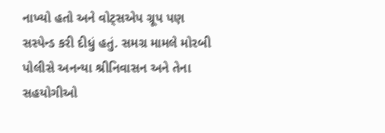નાખ્યો હતો અને વોટ્સએપ ગ્રૂપ પણ સસ્પેન્ડ કરી દીધું હતું. સમગ્ર મામલે મોરબી પોલીસે અનન્યા શ્રીનિવાસન અને તેના સહયોગીઓ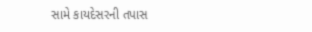સામે કાયદેસરની તપાસ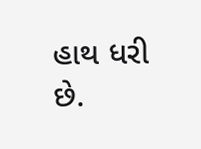હાથ ધરી છે.